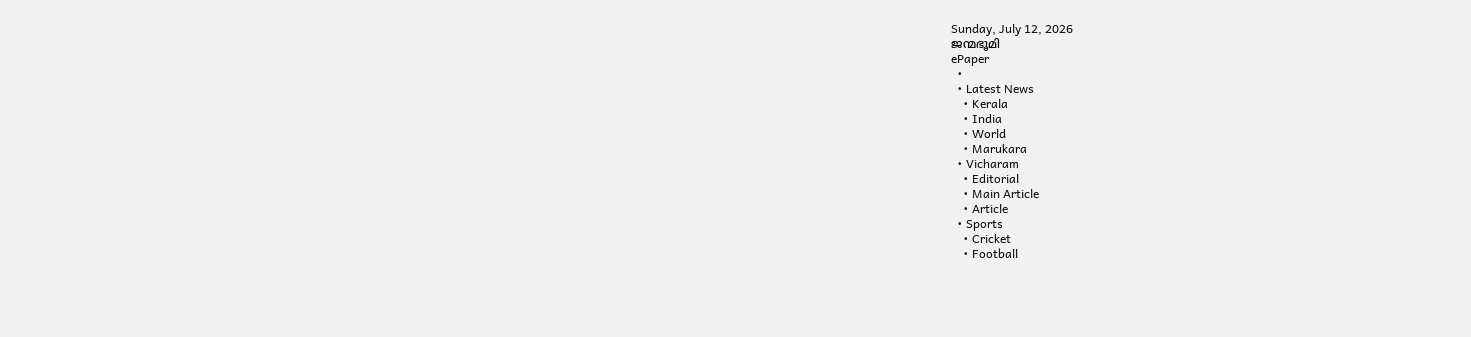Sunday, July 12, 2026
ജന്മഭൂമി
ePaper
  •
  • Latest News
    • Kerala
    • India
    • World
    • Marukara
  • Vicharam
    • Editorial
    • Main Article
    • Article
  • Sports
    • Cricket
    • Football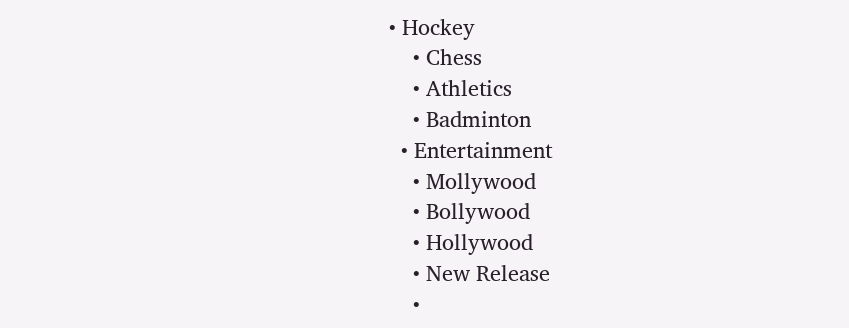• Hockey
    • Chess
    • Athletics
    • Badminton
  • Entertainment
    • Mollywood
    • Bollywood
    • Hollywood
    • New Release
    •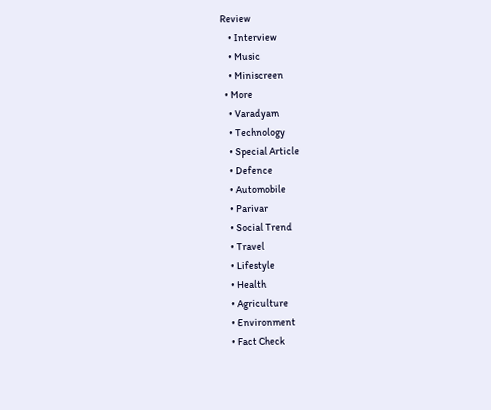Review
    • Interview
    • Music
    • Miniscreen
  • More
    • Varadyam
    • Technology
    • Special Article
    • Defence
    • Automobile
    • Parivar
    • Social Trend
    • Travel
    • Lifestyle
    • Health
    • Agriculture
    • Environment
    • Fact Check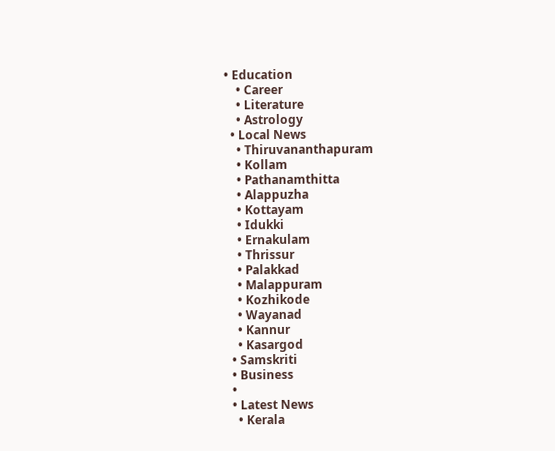• Education
    • Career
    • Literature
    • Astrology
  • Local News
    • Thiruvananthapuram
    • Kollam
    • Pathanamthitta
    • Alappuzha
    • Kottayam
    • Idukki
    • Ernakulam
    • Thrissur
    • Palakkad
    • Malappuram
    • Kozhikode
    • Wayanad
    • Kannur
    • Kasargod
  • Samskriti
  • Business
  •
  • Latest News
    • Kerala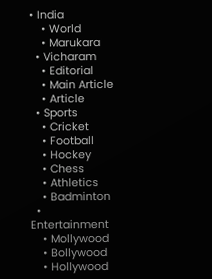• India
    • World
    • Marukara
  • Vicharam
    • Editorial
    • Main Article
    • Article
  • Sports
    • Cricket
    • Football
    • Hockey
    • Chess
    • Athletics
    • Badminton
  • Entertainment
    • Mollywood
    • Bollywood
    • Hollywood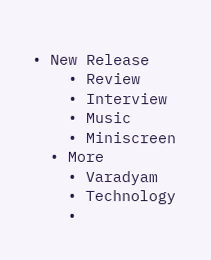• New Release
    • Review
    • Interview
    • Music
    • Miniscreen
  • More
    • Varadyam
    • Technology
    •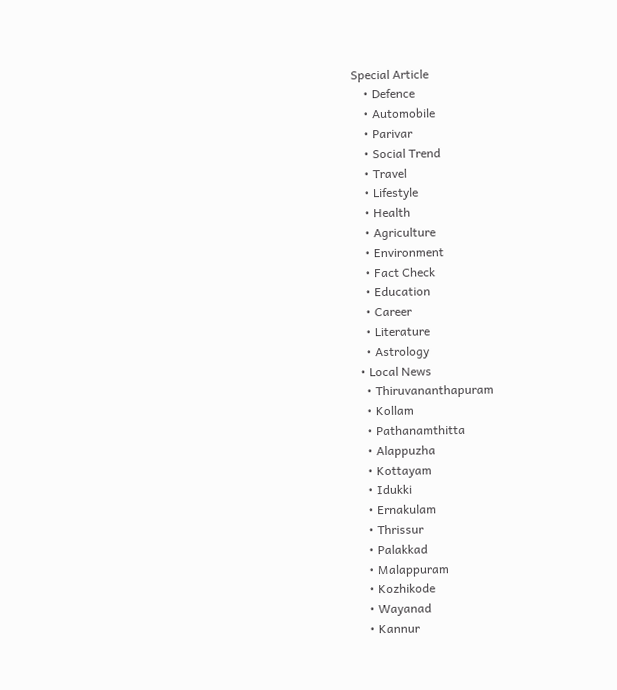Special Article
    • Defence
    • Automobile
    • Parivar
    • Social Trend
    • Travel
    • Lifestyle
    • Health
    • Agriculture
    • Environment
    • Fact Check
    • Education
    • Career
    • Literature
    • Astrology
  • Local News
    • Thiruvananthapuram
    • Kollam
    • Pathanamthitta
    • Alappuzha
    • Kottayam
    • Idukki
    • Ernakulam
    • Thrissur
    • Palakkad
    • Malappuram
    • Kozhikode
    • Wayanad
    • Kannur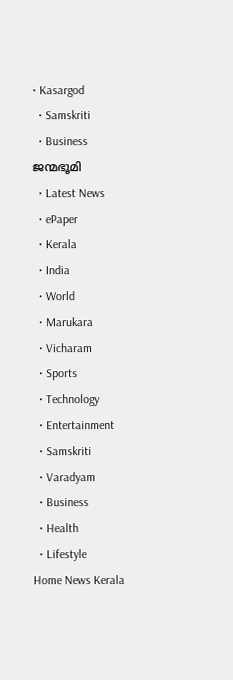• Kasargod
  • Samskriti
  • Business
ജന്മഭൂമി
  • Latest News
  • ePaper
  • Kerala
  • India
  • World
  • Marukara
  • Vicharam
  • Sports
  • Technology
  • Entertainment
  • Samskriti
  • Varadyam
  • Business
  • Health
  • Lifestyle
Home News Kerala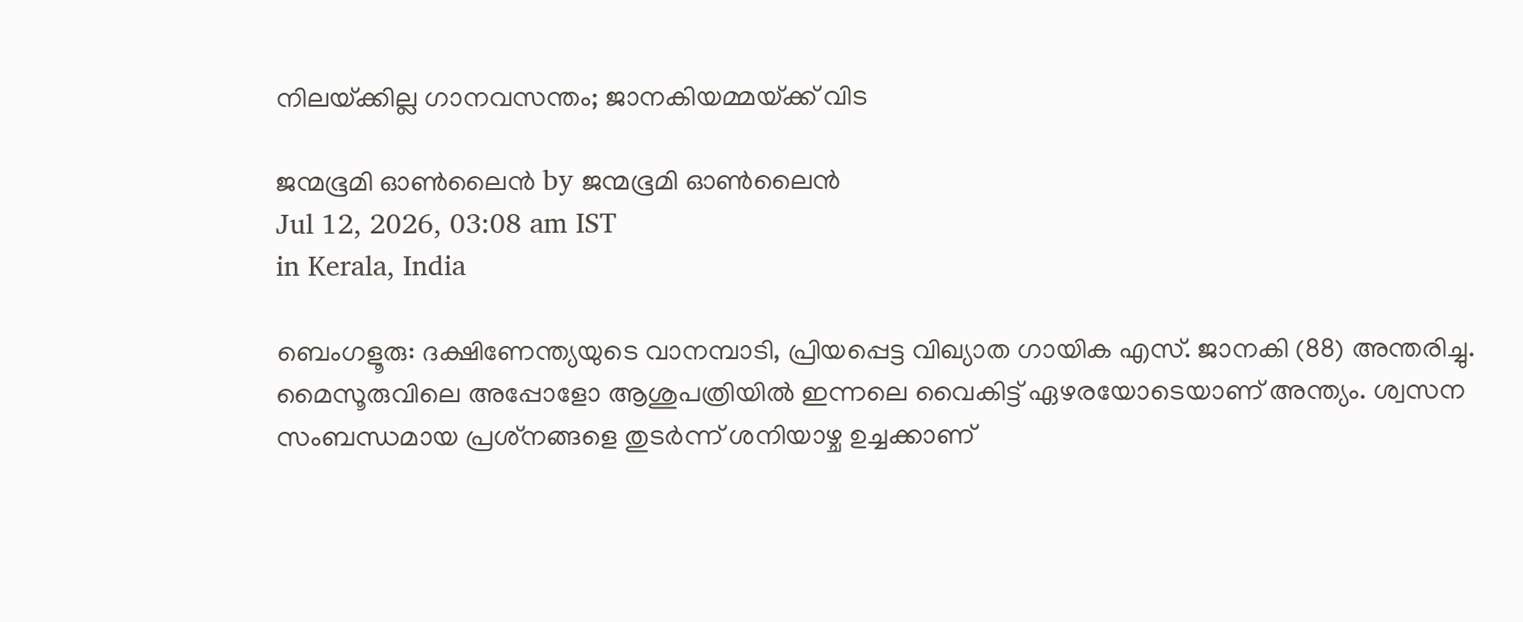നിലയ്‌ക്കില്ല ഗാനവസന്തം; ജാനകിയമ്മയ്‌ക്ക് വിട

ജന്മഭൂമി ഓണ്‍ലൈന്‍ by ജന്മഭൂമി ഓണ്‍ലൈന്‍
Jul 12, 2026, 03:08 am IST
in Kerala, India

ബെംഗളൂരു: ദക്ഷിണേന്ത്യയുടെ വാനമ്പാടി, പ്രിയപ്പെട്ട വിഖ്യാത ഗായിക എസ്. ജാനകി (88) അന്തരിച്ചു. മൈസൂരുവിലെ അപ്പോളോ ആശുപത്രിയില്‍ ഇന്നലെ വൈകിട്ട് ഏഴരയോടെയാണ് അന്ത്യം. ശ്വസന സംബന്ധമായ പ്രശ്‌നങ്ങളെ തുടര്‍ന്ന് ശനിയാഴ്ച ഉച്ചക്കാണ്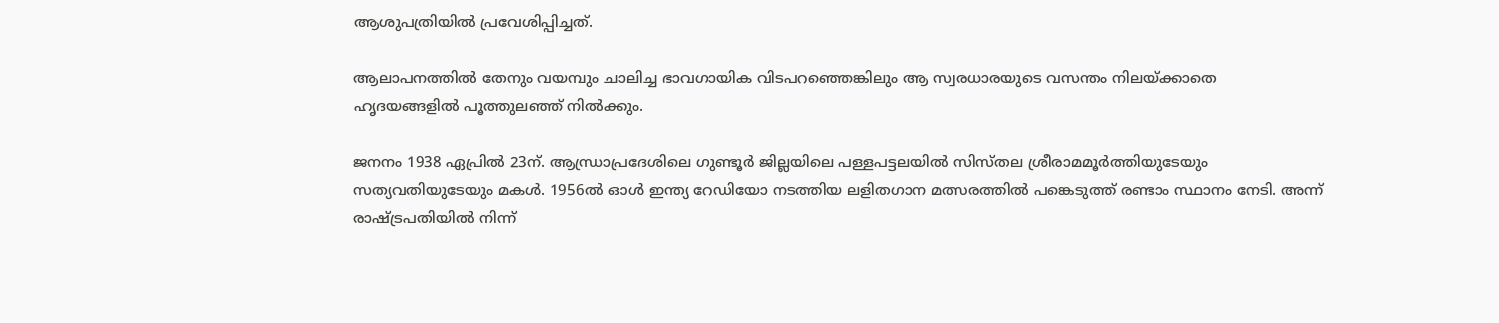ആശുപത്രിയില്‍ പ്രവേശിപ്പിച്ചത്.

ആലാപനത്തില്‍ തേനും വയമ്പും ചാലിച്ച ഭാവഗായിക വിടപറഞ്ഞെങ്കിലും ആ സ്വരധാരയുടെ വസന്തം നിലയ്‌ക്കാതെ ഹൃദയങ്ങളില്‍ പൂത്തുലഞ്ഞ് നില്‍ക്കും.

ജനനം 1938 ഏപ്രില്‍ 23ന്. ആന്ധ്രാപ്രദേശിലെ ഗുണ്ടൂര്‍ ജില്ലയിലെ പള്ളപട്ടലയില്‍ സിസ്തല ശ്രീരാമമൂര്‍ത്തിയുടേയും സത്യവതിയുടേയും മകള്‍. 1956ല്‍ ഓള്‍ ഇന്ത്യ റേഡിയോ നടത്തിയ ലളിതഗാന മത്സരത്തില്‍ പങ്കെടുത്ത് രണ്ടാം സ്ഥാനം നേടി. അന്ന് രാഷ്‌ട്രപതിയില്‍ നിന്ന്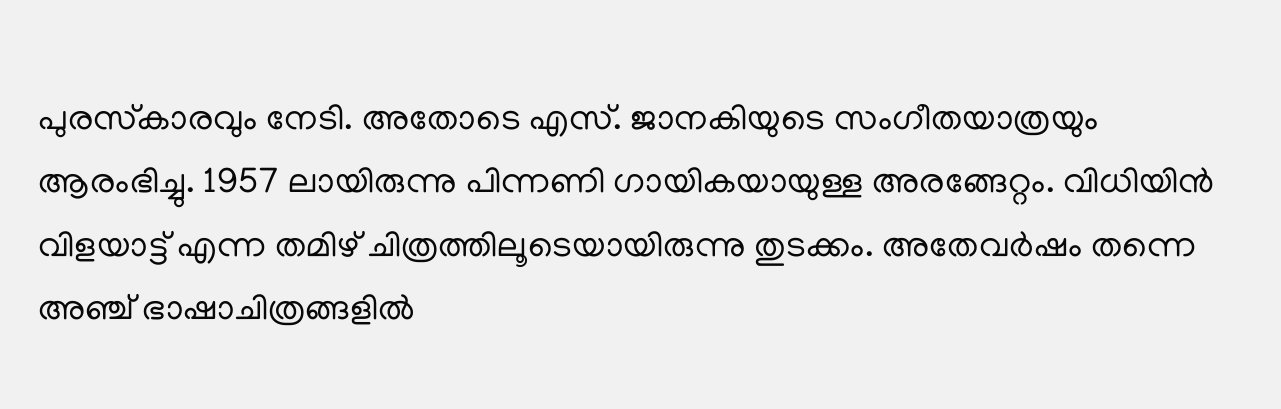പുരസ്‌കാരവും നേടി. അതോടെ എസ്. ജാനകിയുടെ സംഗീതയാത്രയും ആരംഭിച്ചു. 1957 ലായിരുന്നു പിന്നണി ഗായികയായുള്ള അരങ്ങേറ്റം. വിധിയിന്‍ വിളയാട്ട് എന്ന തമിഴ് ചിത്രത്തിലൂടെയായിരുന്നു തുടക്കം. അതേവര്‍ഷം തന്നെ അഞ്ച് ഭാഷാചിത്രങ്ങളില്‍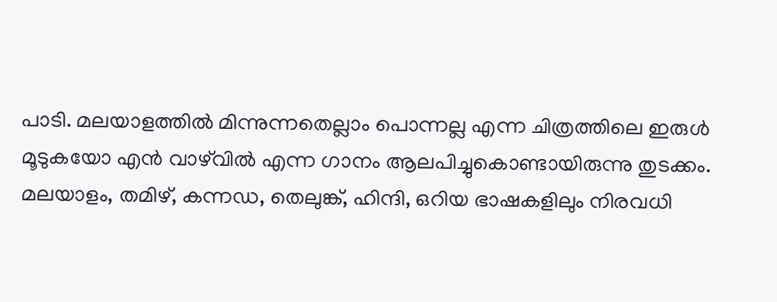പാടി. മലയാളത്തില്‍ മിന്നുന്നതെല്ലാം പൊന്നല്ല എന്ന ചിത്രത്തിലെ ഇരുള്‍ മൂടുകയോ എന്‍ വാഴ്‌വില്‍ എന്ന ഗാനം ആലപിച്ചുകൊണ്ടായിരുന്നു തുടക്കം. മലയാളം, തമിഴ്, കന്നഡ, തെലുങ്ക്, ഹിന്ദി, ഒറിയ ഭാഷകളിലും നിരവധി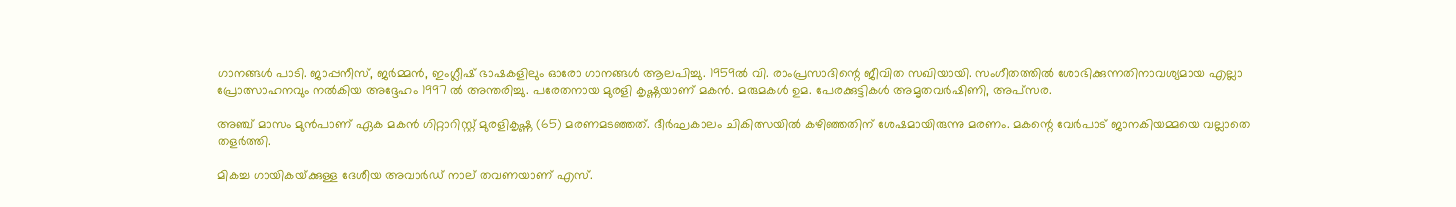ഗാനങ്ങള്‍ പാടി. ജാപ്പനീസ്, ജര്‍മ്മന്‍, ഇംഗ്ലീഷ് ഭാഷകളിലും ഓരോ ഗാനങ്ങള്‍ ആലപിച്ചു. 1959ല്‍ വി. രാംപ്രസാദിന്റെ ജീവിത സഖിയായി. സംഗീതത്തില്‍ ശോഭിക്കുന്നതിനാവശ്യമായ എല്ലാ പ്രോത്സാഹനവും നല്‍കിയ അദ്ദേഹം 1997 ല്‍ അന്തരിച്ചു. പരേതനായ മുരളി കൃഷ്ണയാണ് മകന്‍. മരുമകള്‍ ഉമ. പേരക്കുട്ടികള്‍ അമൃതവര്‍ഷിണി, അപ്‌സര.

അഞ്ച് മാസം മുന്‍പാണ് ഏക മകന്‍ ഗിറ്റാറിസ്റ്റ് മുരളികൃഷ്ണ (65) മരണമടഞ്ഞത്. ദീര്‍ഘകാലം ചികിത്സയില്‍ കഴിഞ്ഞതിന് ശേഷമായിരുന്നു മരണം. മകന്റെ വേര്‍പാട് ജാനകിയമ്മയെ വല്ലാതെ തളര്‍ത്തി.

മികച്ച ഗായികയ്‌ക്കുള്ള ദേശീയ അവാര്‍ഡ് നാല് തവണയാണ് എസ്.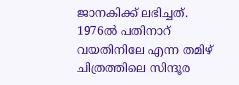ജാനകിക്ക് ലഭിച്ചത്. 1976ല്‍ പതിനാറ് വയതിനിലേ എന്ന തമിഴ് ചിത്രത്തിലെ സിന്ദൂര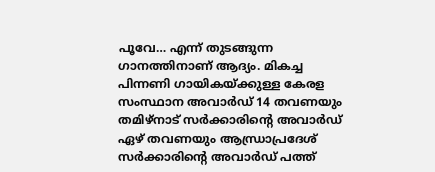പൂവേ… എന്ന് തുടങ്ങുന്ന ഗാനത്തിനാണ് ആദ്യം. മികച്ച പിന്നണി ഗായികയ്‌ക്കുള്ള കേരള സംസ്ഥാന അവാര്‍ഡ് 14 തവണയും തമിഴ്നാട് സര്‍ക്കാരിന്റെ അവാര്‍ഡ് ഏഴ് തവണയും ആന്ധ്രാപ്രദേശ് സര്‍ക്കാരിന്റെ അവാര്‍ഡ് പത്ത്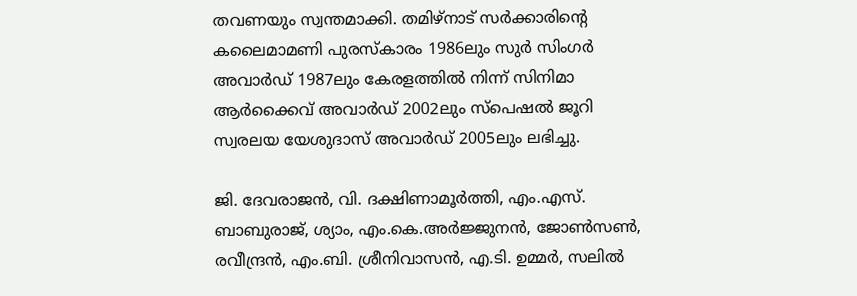തവണയും സ്വന്തമാക്കി. തമിഴ്നാട് സര്‍ക്കാരിന്റെ കലൈമാമണി പുരസ്‌കാരം 1986ലും സുര്‍ സിംഗര്‍ അവാര്‍ഡ് 1987ലും കേരളത്തില്‍ നിന്ന് സിനിമാ ആര്‍ക്കൈവ് അവാര്‍ഡ് 2002ലും സ്പെഷല്‍ ജൂറി സ്വരലയ യേശുദാസ് അവാര്‍ഡ് 2005ലും ലഭിച്ചു.

ജി. ദേവരാജന്‍, വി. ദക്ഷിണാമൂര്‍ത്തി, എം.എസ്. ബാബുരാജ്, ശ്യാം, എം.കെ.അര്‍ജ്ജുനന്‍, ജോണ്‍സണ്‍, രവീന്ദ്രന്‍, എം.ബി. ശ്രീനിവാസന്‍, എ.ടി. ഉമ്മര്‍, സലില്‍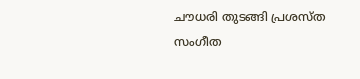ചൗധരി തുടങ്ങി പ്രശസ്ത സംഗീത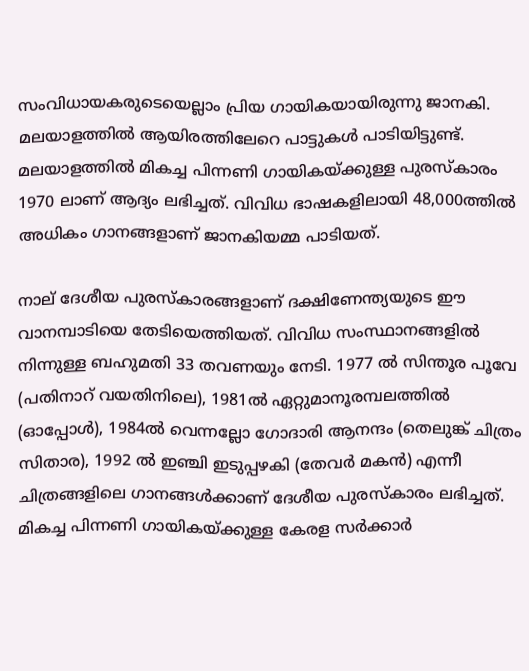സംവിധായകരുടെയെല്ലാം പ്രിയ ഗായികയായിരുന്നു ജാനകി. മലയാളത്തില്‍ ആയിരത്തിലേറെ പാട്ടുകള്‍ പാടിയിട്ടുണ്ട്. മലയാളത്തില്‍ മികച്ച പിന്നണി ഗായികയ്‌ക്കുള്ള പുരസ്‌കാരം 1970 ലാണ് ആദ്യം ലഭിച്ചത്. വിവിധ ഭാഷകളിലായി 48,000ത്തില്‍ അധികം ഗാനങ്ങളാണ് ജാനകിയമ്മ പാടിയത്.

നാല് ദേശീയ പുരസ്‌കാരങ്ങളാണ് ദക്ഷിണേന്ത്യയുടെ ഈ വാനമ്പാടിയെ തേടിയെത്തിയത്. വിവിധ സംസ്ഥാനങ്ങളില്‍ നിന്നുള്ള ബഹുമതി 33 തവണയും നേടി. 1977 ല്‍ സിന്തൂര പൂവേ (പതിനാറ് വയതിനിലെ), 1981ല്‍ ഏറ്റുമാനൂരമ്പലത്തില്‍ (ഓപ്പോള്‍), 1984ല്‍ വെന്നല്ലോ ഗോദാരി ആനന്ദം (തെലുങ്ക് ചിത്രം സിതാര), 1992 ല്‍ ഇഞ്ചി ഇടുപ്പഴകി (തേവര്‍ മകന്‍) എന്നീ ചിത്രങ്ങളിലെ ഗാനങ്ങള്‍ക്കാണ് ദേശീയ പുരസ്‌കാരം ലഭിച്ചത്. മികച്ച പിന്നണി ഗായികയ്‌ക്കുള്ള കേരള സര്‍ക്കാര്‍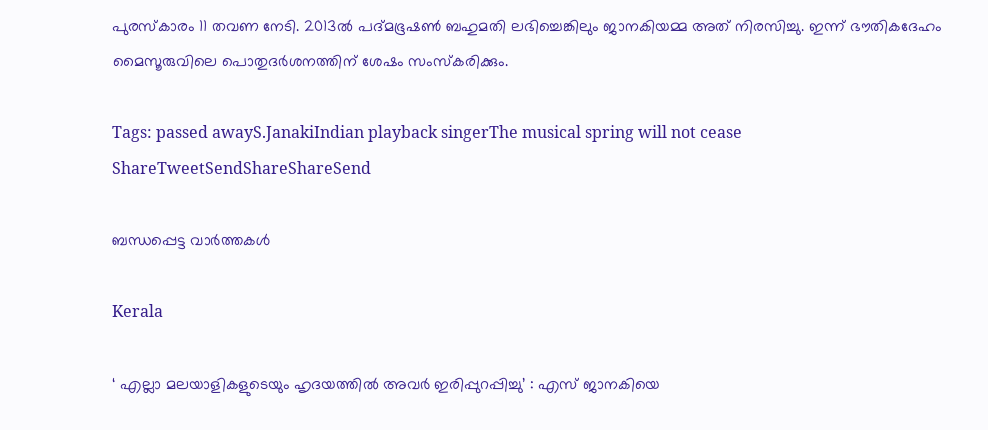പുരസ്‌കാരം 11 തവണ നേടി. 2013ല്‍ പദ്മഭൂഷണ്‍ ബഹുമതി ലഭിച്ചെങ്കിലും ജാനകിയമ്മ അത് നിരസിച്ചു. ഇന്ന് ഭൗതികദേഹം മൈസൂരുവിലെ പൊതുദര്‍ശനത്തിന് ശേഷം സംസ്‌കരിക്കും.

Tags: passed awayS.JanakiIndian playback singerThe musical spring will not cease
ShareTweetSendShareShareSend

ബന്ധപ്പെട്ട വാര്‍ത്തകള്‍

Kerala

‘ എല്ലാ മലയാളികളുടെയും ഹൃദയത്തില്‍ അവര്‍ ഇരിപ്പുറപ്പിച്ചു’ : എസ് ജാനകിയെ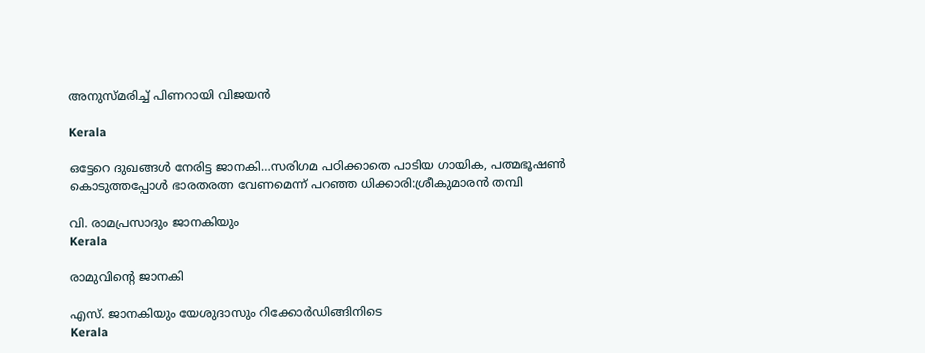അനുസ്മരിച്ച് പിണറായി വിജയൻ

Kerala

ഒട്ടേറെ ദുഖങ്ങള്‍ നേരിട്ട ജാനകി…സരിഗമ പഠിക്കാതെ പാടിയ ഗായിക, പത്മഭൂഷണ്‍ കൊടുത്തപ്പോള്‍ ഭാരതരത്ന വേണമെന്ന് പറഞ്ഞ ധിക്കാരി:ശ്രീകുമാരന്‍ തമ്പി

വി. രാമപ്രസാദും ജാനകിയും
Kerala

രാമുവിന്റെ ജാനകി

എസ്. ജാനകിയും യേശുദാസും റിക്കോര്‍ഡിങ്ങിനിടെ
Kerala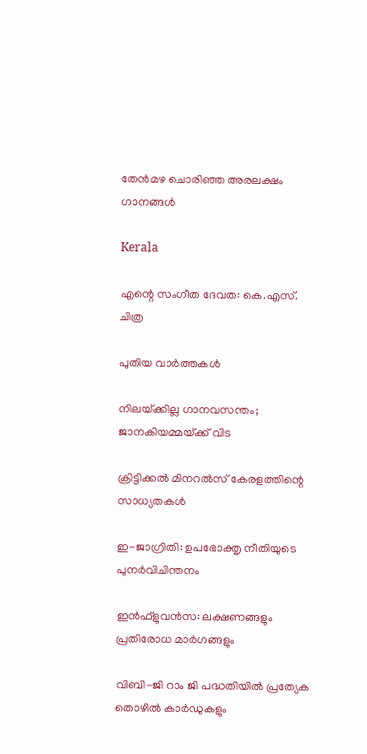തേന്‍മഴ ചൊരിഞ്ഞ അരലക്ഷം ഗാനങ്ങള്‍

Kerala

എന്റെ സംഗീത ദേവത: കെ.എസ്. ചിത്ര

പുതിയ വാര്‍ത്തകള്‍

നിലയ്‌ക്കില്ല ഗാനവസന്തം; ജാനകിയമ്മയ്‌ക്ക് വിട

ക്രിട്ടിക്കല്‍ മിനറല്‍സ് കേരളത്തിന്റെ സാധ്യതകള്‍

ഇ-ജാഗ്രിതി: ഉപഭോക്തൃ നീതിയുടെ പുനര്‍വിചിന്തനം

ഇന്‍ഫ്‌ളുവന്‍സ: ലക്ഷണങ്ങളും പ്രതിരോധ മാര്‍ഗങ്ങളും

വിബി-ജി റാം ജി പദ്ധതിയില്‍ പ്രത്യേക തൊഴില്‍ കാര്‍ഡുകളും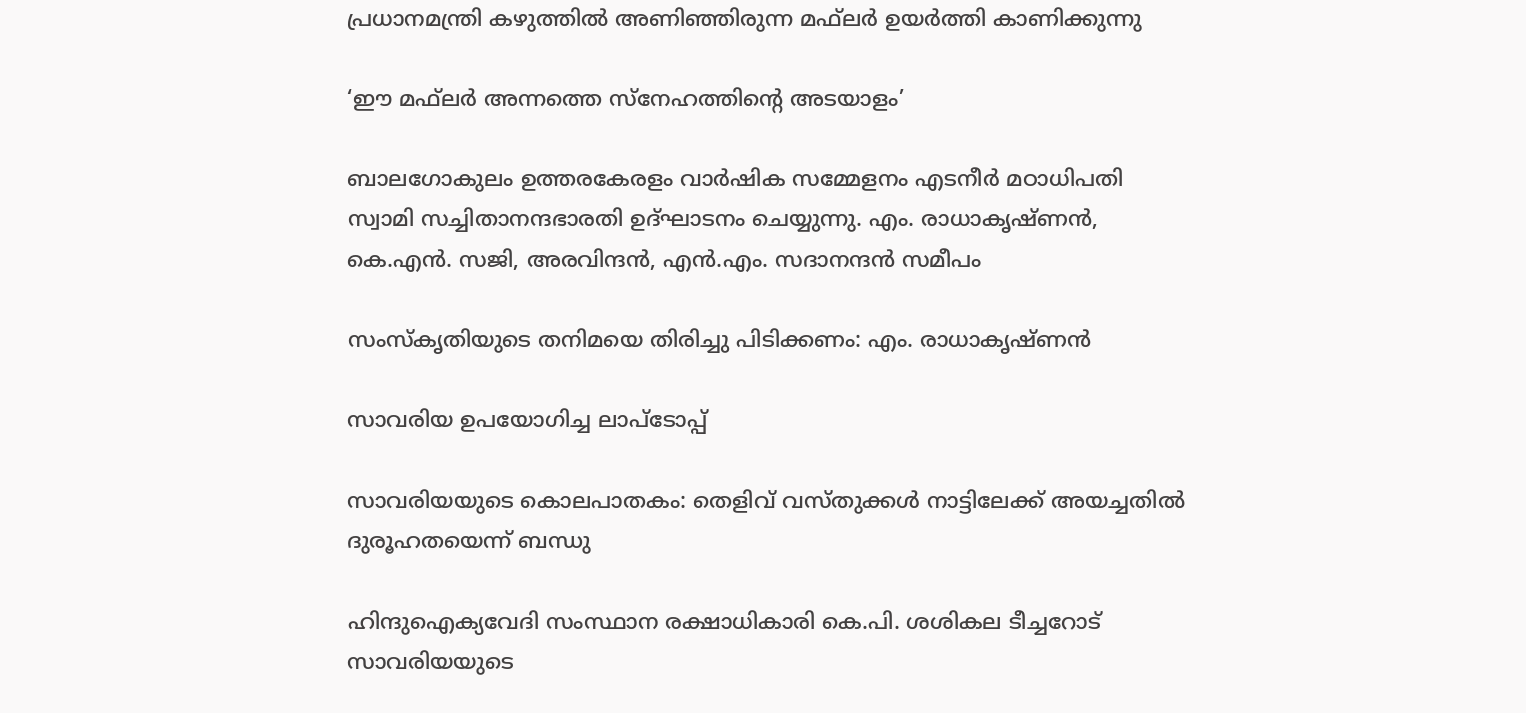പ്രധാനമന്ത്രി കഴുത്തില്‍ അണിഞ്ഞിരുന്ന മഫ്‌ലര്‍ ഉയര്‍ത്തി കാണിക്കുന്നു

‘ഈ മഫ്‌ലര്‍ അന്നത്തെ സ്‌നേഹത്തിന്റെ അടയാളം’

ബാലഗോകുലം ഉത്തരകേരളം വാര്‍ഷിക സമ്മേളനം എടനീര്‍ മഠാധിപതി സ്വാമി സച്ചിതാനന്ദഭാരതി ഉദ്ഘാടനം ചെയ്യുന്നു. എം. രാധാകൃഷ്ണന്‍, കെ.എന്‍. സജി, അരവിന്ദന്‍, എന്‍.എം. സദാനന്ദന്‍ സമീപം

സംസ്‌കൃതിയുടെ തനിമയെ തിരിച്ചു പിടിക്കണം: എം. രാധാകൃഷ്ണന്‍

സാവരിയ ഉപയോഗിച്ച ലാപ്ടോപ്പ്

സാവരിയയുടെ കൊലപാതകം: തെളിവ് വസ്തുക്കള്‍ നാട്ടിലേക്ക് അയച്ചതില്‍ ദുരൂഹതയെന്ന് ബന്ധു

ഹിന്ദുഐക്യവേദി സംസ്ഥാന രക്ഷാധികാരി കെ.പി. ശശികല ടീച്ചറോട് സാവരിയയുടെ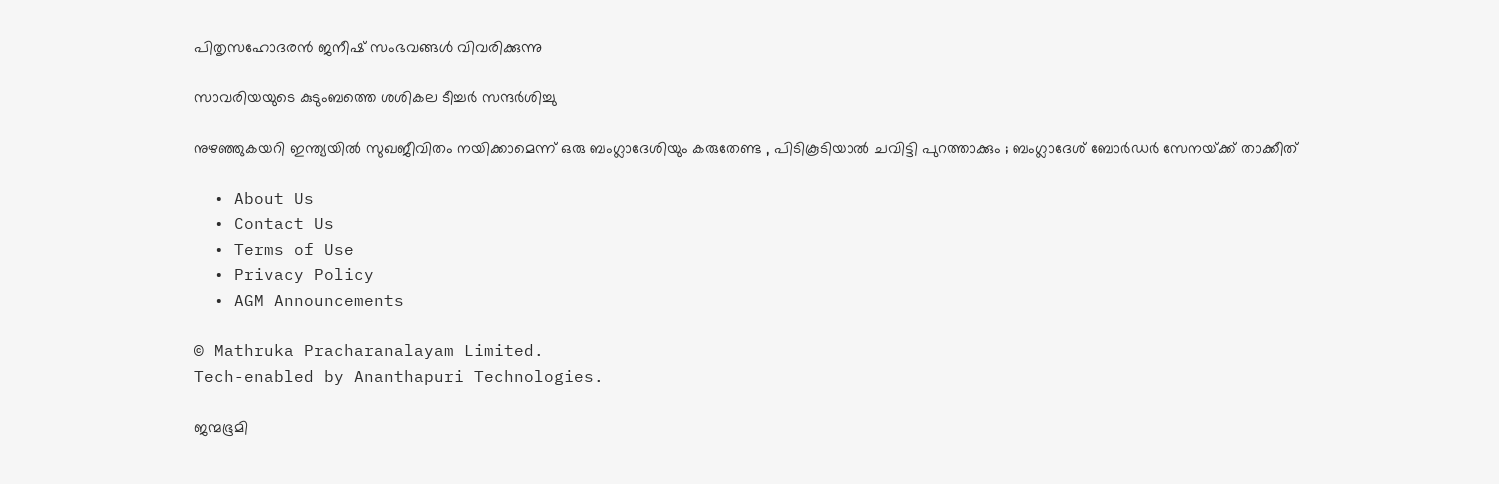പിതൃസഹോദരന്‍ ജനീഷ് സംഭവങ്ങള്‍ വിവരിക്കുന്നു

സാവരിയയുടെ കുടുംബത്തെ ശശികല ടീച്ചര്‍ സന്ദര്‍ശിച്ചു

നുഴഞ്ഞുകയറി ഇന്ത്യയിൽ സുഖജീവിതം നയിക്കാമെന്ന് ഒരു ബംഗ്ലാദേശിയും കരുതേണ്ട , പിടികൂടിയാൽ ചവിട്ടി പുറത്താക്കും ; ബംഗ്ലാദേശ് ബോർഡർ സേനയ്‌ക്ക് താക്കീത്

  • About Us
  • Contact Us
  • Terms of Use
  • Privacy Policy
  • AGM Announcements

© Mathruka Pracharanalayam Limited.
Tech-enabled by Ananthapuri Technologies.

ജന്മഭൂമി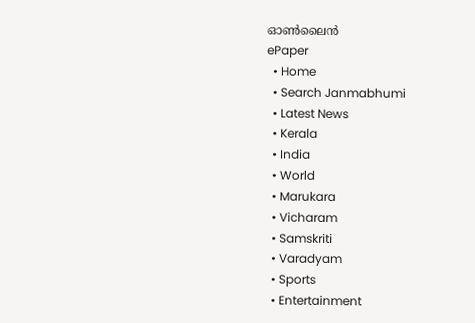ഓണ്‍ലൈന്‍
ePaper
  • Home
  • Search Janmabhumi
  • Latest News
  • Kerala
  • India
  • World
  • Marukara
  • Vicharam
  • Samskriti
  • Varadyam
  • Sports
  • Entertainment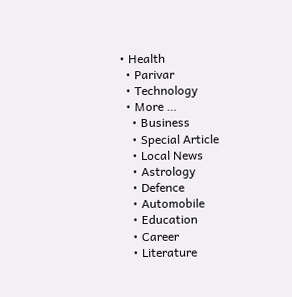• Health
  • Parivar
  • Technology
  • More …
    • Business
    • Special Article
    • Local News
    • Astrology
    • Defence
    • Automobile
    • Education
    • Career
    • Literature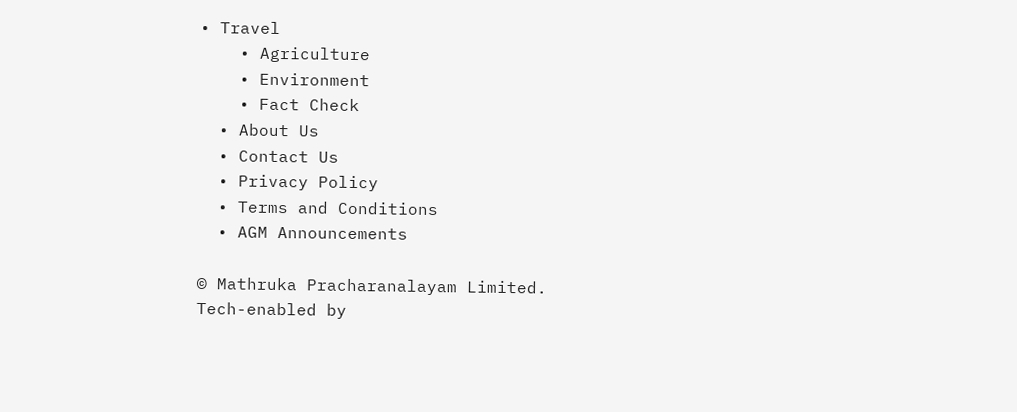• Travel
    • Agriculture
    • Environment
    • Fact Check
  • About Us
  • Contact Us
  • Privacy Policy
  • Terms and Conditions
  • AGM Announcements

© Mathruka Pracharanalayam Limited.
Tech-enabled by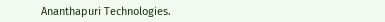Ananthapuri Technologies.